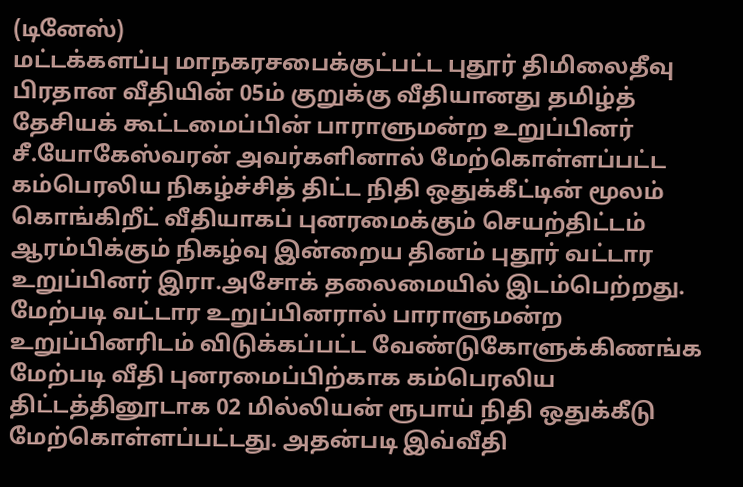(டினேஸ்)
மட்டக்களப்பு மாநகரசபைக்குட்பட்ட புதூர் திமிலைதீவு பிரதான வீதியின் 05ம் குறுக்கு வீதியானது தமிழ்த் தேசியக் கூட்டமைப்பின் பாராளுமன்ற உறுப்பினர் சீ.யோகேஸ்வரன் அவர்களினால் மேற்கொள்ளப்பட்ட கம்பெரலிய நிகழ்ச்சித் திட்ட நிதி ஒதுக்கீட்டின் மூலம் கொங்கிறீட் வீதியாகப் புனரமைக்கும் செயற்திட்டம் ஆரம்பிக்கும் நிகழ்வு இன்றைய தினம் புதூர் வட்டார உறுப்பினர் இரா.அசோக் தலைமையில் இடம்பெற்றது.
மேற்படி வட்டார உறுப்பினரால் பாராளுமன்ற உறுப்பினரிடம் விடுக்கப்பட்ட வேண்டுகோளுக்கிணங்க மேற்படி வீதி புனரமைப்பிற்காக கம்பெரலிய திட்டத்தினூடாக 02 மில்லியன் ரூபாய் நிதி ஒதுக்கீடு மேற்கொள்ளப்பட்டது. அதன்படி இவ்வீதி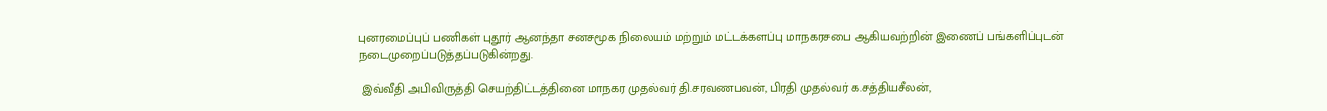புனரமைப்புப் பணிகள் புதூர் ஆனந்தா சனசமூக நிலையம் மற்றும் மட்டக்களப்பு மாநகரசபை ஆகியவற்றின் இணைப் பங்களிப்புடன் நடைமுறைப்படுத்தப்படுகின்றது.

 இவ்வீதி அபிவிருத்தி செயற்திட்டத்தினை மாநகர முதல்வர் தி.சரவணபவன், பிரதி முதல்வர் க.சத்தியசீலன்,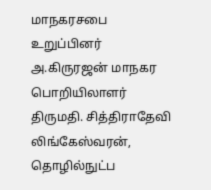மாநகரசபை உறுப்பினர் அ.கிருரஜன் மாநகர பொறியிலாளர் திருமதி. சித்திராதேவி லிங்கேஸ்வரன், தொழில்நுட்ப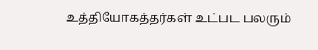உத்தியோகத்தர்கள் உட்பட பலரும்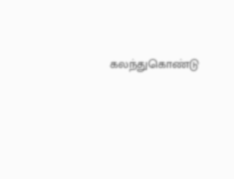கலந்துகொண்டு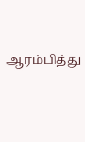ஆரம்பித்து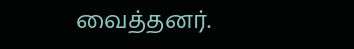வைத்தனர்.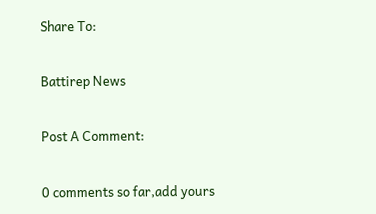Share To:

Battirep News

Post A Comment:

0 comments so far,add yours